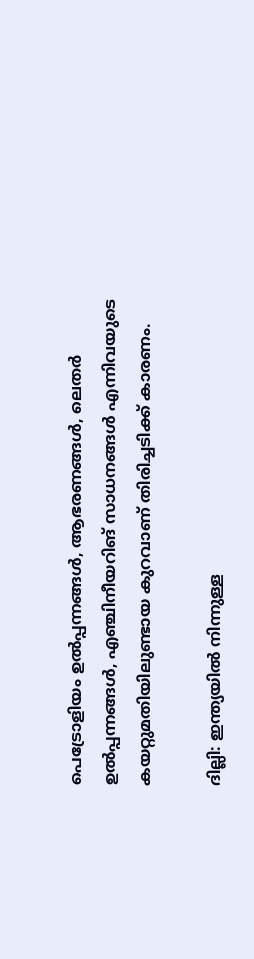പെട്രോളിയം ഉല്‍പ്പന്നങ്ങള്‍, ആഭരണങ്ങള്‍, ലെതര്‍ ഉല്‍പ്പന്നങ്ങള്‍, എഞ്ചിനീയറിങ് സാധനങ്ങള്‍ എന്നിവയുടെ കയറ്റുമതിയിലുണ്ടായ കുറവാണ് തിരിച്ചടിക്ക് കാരണം.

ദില്ലി: ഇന്ത്യയില്‍ നിന്നുള്ള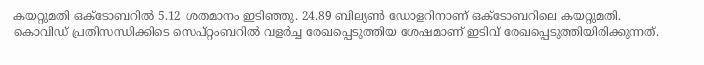കയറ്റുമതി ഒക്ടോബറില്‍ 5.12 ശതമാനം ഇടിഞ്ഞു. 24.89 ബില്യണ്‍ ഡോളറിനാണ് ഒക്ടോബറിലെ കയറ്റുമതി. കൊവിഡ് പ്രതിസന്ധിക്കിടെ സെപ്റ്റംബറില്‍ വളര്‍ച്ച രേഖപ്പെടുത്തിയ ശേഷമാണ് ഇടിവ് രേഖപ്പെടുത്തിയിരിക്കുന്നത്.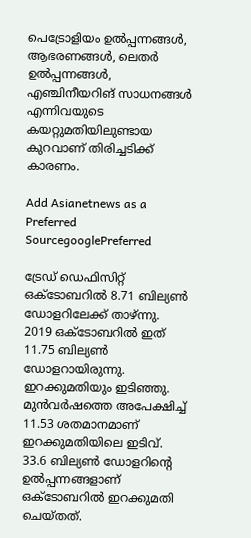പെട്രോളിയം ഉല്‍പ്പന്നങ്ങള്‍, ആഭരണങ്ങള്‍, ലെതര്‍ ഉല്‍പ്പന്നങ്ങള്‍, എഞ്ചിനീയറിങ് സാധനങ്ങള്‍ എന്നിവയുടെ കയറ്റുമതിയിലുണ്ടായ കുറവാണ് തിരിച്ചടിക്ക് കാരണം.

Add Asianetnews as a Preferred SourcegooglePreferred

ട്രേഡ് ഡെഫിസിറ്റ് ഒക്ടോബറില്‍ 8.71 ബില്യണ്‍ ഡോളറിലേക്ക് താഴ്ന്നു. 2019 ഒക്ടോബറില്‍ ഇത് 11.75 ബില്യണ്‍ ഡോളറായിരുന്നു. ഇറക്കുമതിയും ഇടിഞ്ഞു. മുന്‍വര്‍ഷത്തെ അപേക്ഷിച്ച് 11.53 ശതമാനമാണ് ഇറക്കുമതിയിലെ ഇടിവ്. 33.6 ബില്യണ്‍ ഡോളറിന്റെ ഉല്‍പ്പന്നങ്ങളാണ് ഒക്ടോബറില്‍ ഇറക്കുമതി ചെയ്തത്.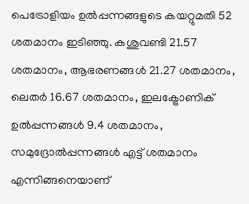പെട്രോളിയം ഉല്‍പ്പന്നങ്ങളുടെ കയറ്റുമതി 52 ശതമാനം ഇടിഞ്ഞു. കശുവണ്ടി 21.57 ശതമാനം, ആഭരണങ്ങള്‍ 21.27 ശതമാനം, ലെതര്‍ 16.67 ശതമാനം, ഇലക്ട്രോണിക് ഉല്‍പ്പന്നങ്ങള്‍ 9.4 ശതമാനം, സമുദ്രോല്‍പ്പന്നങ്ങള്‍ എട്ട് ശതമാനം എന്നിങ്ങനെയാണ്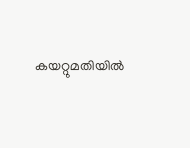കയറ്റുമതിയില്‍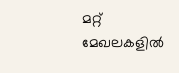മറ്റ് മേഖലകളില്‍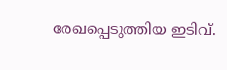രേഖപ്പെടുത്തിയ ഇടിവ്.